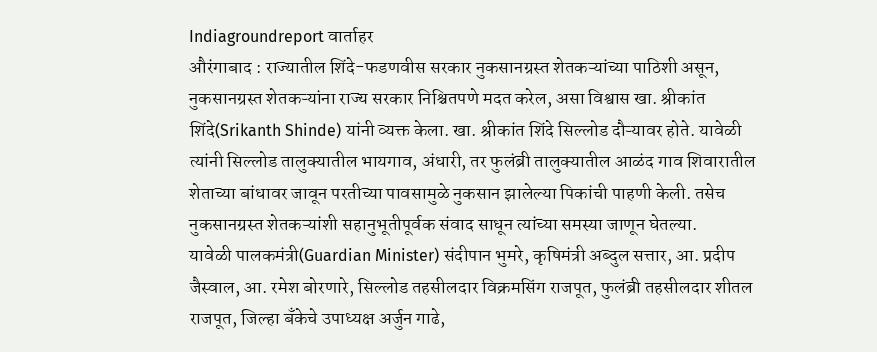Indiagroundreport वार्ताहर
औरंगाबाद : राज्यातील शिंदे-फडणवीस सरकार नुकसानग्रस्त शेतकऱ्यांच्या पाठिशी असून, नुकसानग्रस्त शेतकऱ्यांना राज्य सरकार निश्चितपणे मदत करेल, असा विश्वास खा. श्रीकांत शिंदे(Srikanth Shinde) यांनी व्यक्त केला. खा. श्रीकांत शिंदे सिल्लोड दौऱ्यावर होते. यावेळी त्यांनी सिल्लोड तालुक्यातील भायगाव, अंधारी, तर फुलंब्री तालुक्यातील आळंद गाव शिवारातील शेताच्या बांधावर जावून परतीच्या पावसामुळे नुकसान झालेल्या पिकांची पाहणी केली. तसेच नुकसानग्रस्त शेतकऱ्यांशी सहानुभूतीपूर्वक संवाद साधून त्यांच्या समस्या जाणून घेतल्या.
यावेळी पालकमंत्री(Guardian Minister) संदीपान भुमरे, कृषिमंत्री अब्दुल सत्तार, आ. प्रदीप जैस्वाल, आ. रमेश बोरणारे, सिल्लोड तहसीलदार विक्रमसिंग राजपूत, फुलंब्री तहसीलदार शीतल राजपूत, जिल्हा बँकेचे उपाध्यक्ष अर्जुन गाढे,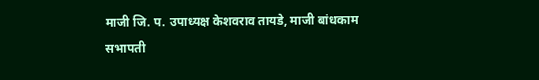माजी जि. प. उपाध्यक्ष केशवराव तायडे, माजी बांधकाम सभापती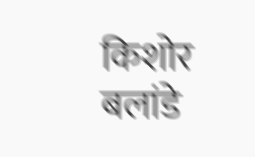किशोर बलांडे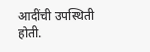आदींची उपस्थिती होती.